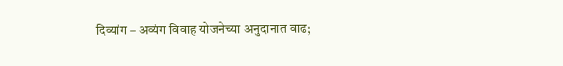दिव्यांग – अव्यंग विवाह योजनेच्या अनुदानात वाढ;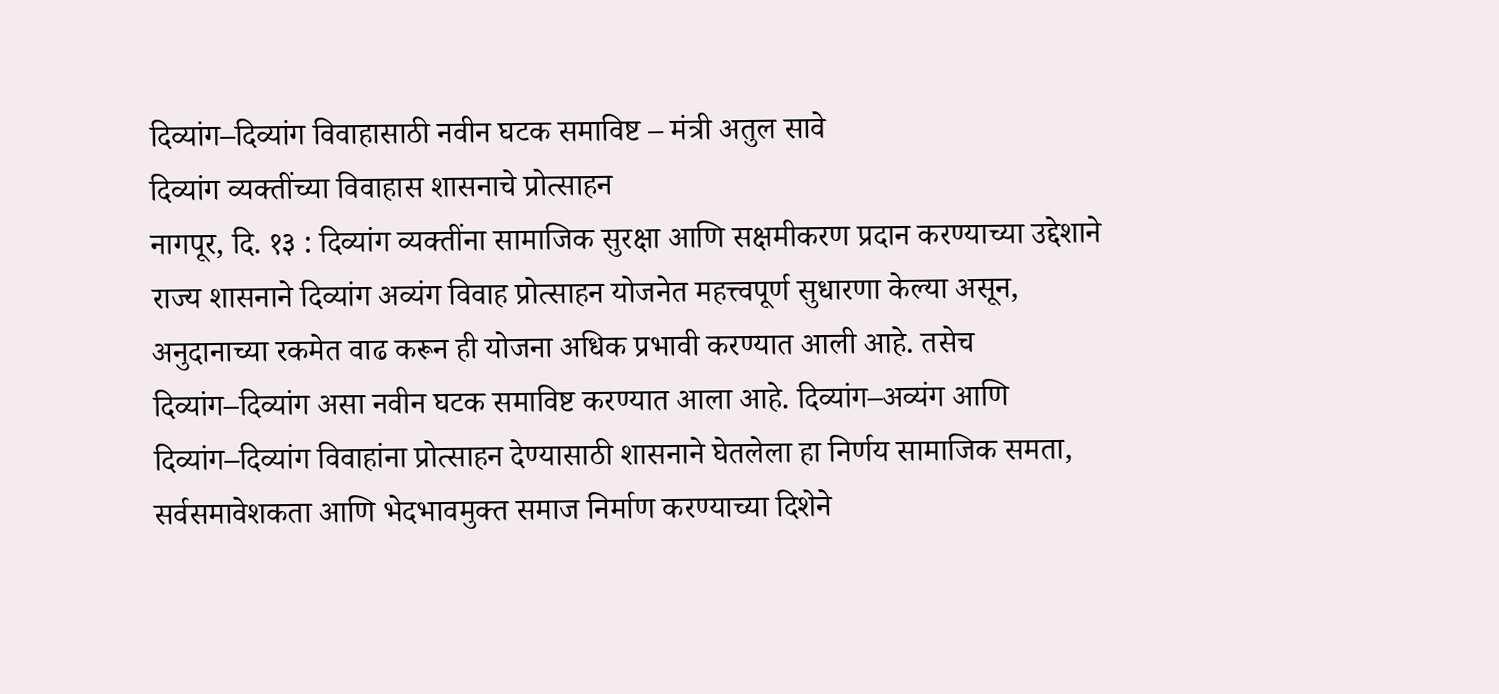दिव्यांग–दिव्यांग विवाहासाठी नवीन घटक समाविष्ट – मंत्री अतुल सावे
दिव्यांग व्यक्तींच्या विवाहास शासनाचे प्रोत्साहन
नागपूर, दि. १३ : दिव्यांग व्यक्तींना सामाजिक सुरक्षा आणि सक्षमीकरण प्रदान करण्याच्या उद्देशाने राज्य शासनाने दिव्यांग अव्यंग विवाह प्रोत्साहन योजनेत महत्त्वपूर्ण सुधारणा केल्या असून, अनुदानाच्या रकमेत वाढ करून ही योजना अधिक प्रभावी करण्यात आली आहे. तसेच दिव्यांग–दिव्यांग असा नवीन घटक समाविष्ट करण्यात आला आहे. दिव्यांग–अव्यंग आणि दिव्यांग–दिव्यांग विवाहांना प्रोत्साहन देण्यासाठी शासनाने घेतलेला हा निर्णय सामाजिक समता, सर्वसमावेशकता आणि भेदभावमुक्त समाज निर्माण करण्याच्या दिशेने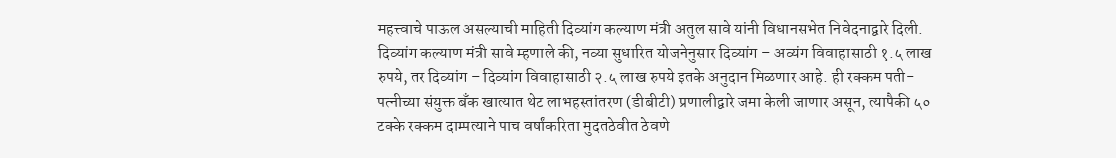महत्त्वाचे पाऊल असल्याची माहिती दिव्यांग कल्याण मंत्री अतुल सावे यांनी विधानसभेत निवेदनाद्वारे दिली.
दिव्यांग कल्याण मंत्री सावे म्हणाले की, नव्या सुधारित योजनेनुसार दिव्यांग – अव्यंग विवाहासाठी १.५ लाख रुपये, तर दिव्यांग – दिव्यांग विवाहासाठी २.५ लाख रुपये इतके अनुदान मिळणार आहे. ही रक्कम पती-पत्नीच्या संयुक्त बँक खात्यात थेट लाभहस्तांतरण (डीबीटी) प्रणालीद्वारे जमा केली जाणार असून, त्यापैकी ५० टक्के रक्कम दाम्पत्याने पाच वर्षांकरिता मुदतठेवीत ठेवणे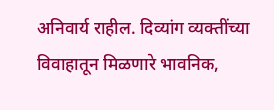अनिवार्य राहील. दिव्यांग व्यक्तींच्या विवाहातून मिळणारे भावनिक,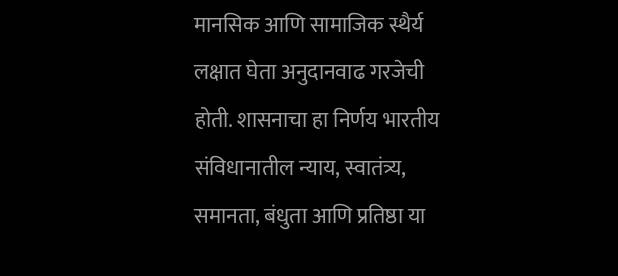मानसिक आणि सामाजिक स्थैर्य लक्षात घेता अनुदानवाढ गरजेची होती. शासनाचा हा निर्णय भारतीय संविधानातील न्याय, स्वातंत्र्य, समानता, बंधुता आणि प्रतिष्ठा या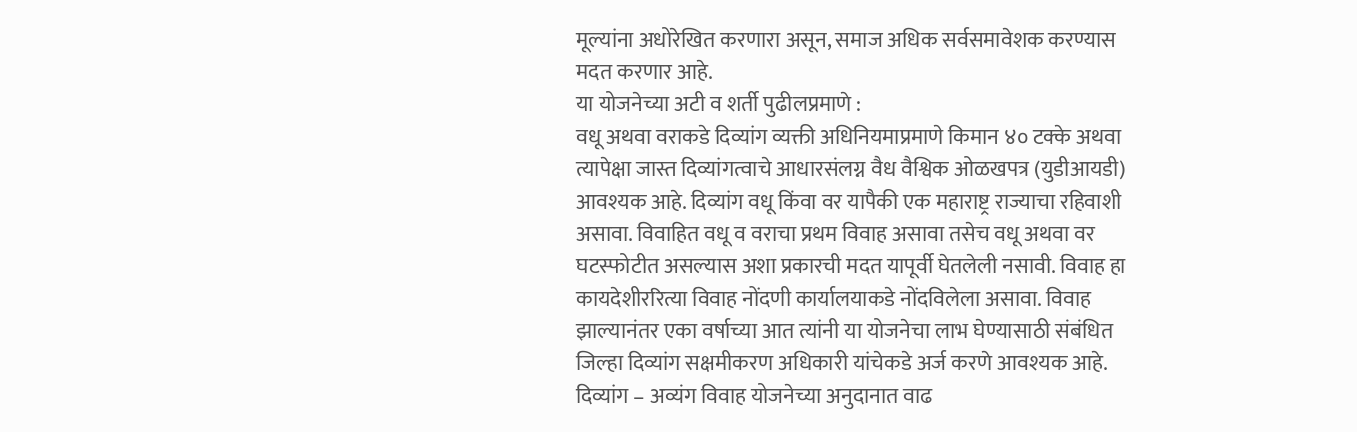मूल्यांना अधोरेखित करणारा असून, समाज अधिक सर्वसमावेशक करण्यास मदत करणार आहे.
या योजनेच्या अटी व शर्ती पुढीलप्रमाणे :
वधू अथवा वराकडे दिव्यांग व्यक्ती अधिनियमाप्रमाणे किमान ४० टक्के अथवा त्यापेक्षा जास्त दिव्यांगत्वाचे आधारसंलग्न वैध वैश्विक ओळखपत्र (युडीआयडी) आवश्यक आहे. दिव्यांग वधू किंवा वर यापैकी एक महाराष्ट्र राज्याचा रहिवाशी असावा. विवाहित वधू व वराचा प्रथम विवाह असावा तसेच वधू अथवा वर घटस्फोटीत असल्यास अशा प्रकारची मदत यापूर्वी घेतलेली नसावी. विवाह हा कायदेशीररित्या विवाह नोंदणी कार्यालयाकडे नोंदविलेला असावा. विवाह झाल्यानंतर एका वर्षाच्या आत त्यांनी या योजनेचा लाभ घेण्यासाठी संबंधित जिल्हा दिव्यांग सक्षमीकरण अधिकारी यांचेकडे अर्ज करणे आवश्यक आहे. दिव्यांग – अव्यंग विवाह योजनेच्या अनुदानात वाढ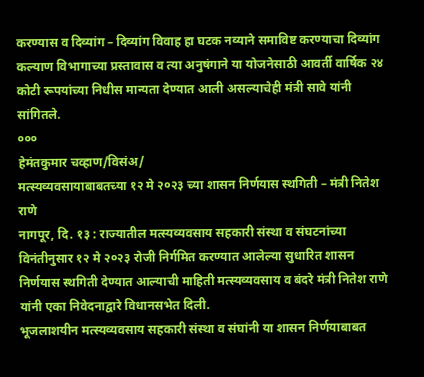करण्यास व दिव्यांग – दिव्यांग विवाह हा घटक नव्याने समाविष्ट करण्याचा दिव्यांग कल्याण विभागाच्या प्रस्तावास व त्या अनुषंगाने या योजनेसाठी आवर्ती वार्षिक २४ कोटी रूपयांच्या निधीस मान्यता देण्यात आली असल्याचेही मंत्री सावे यांनी सांगितले.
०००
हेमंतकुमार चव्हाण/विसंअ/
मत्स्यव्यवसायाबाबतच्या १२ मे २०२३ च्या शासन निर्णयास स्थगिती – मंत्री नितेश राणे
नागपूर, दि. १३ : राज्यातील मत्स्यव्यवसाय सहकारी संस्था व संघटनांच्या विनंतीनुसार १२ मे २०२३ रोजी निर्गमित करण्यात आलेल्या सुधारित शासन निर्णयास स्थगिती देण्यात आल्याची माहिती मत्स्यव्यवसाय व बंदरे मंत्री नितेश राणे यांनी एका निवेदनाद्वारे विधानसभेत दिली.
भूजलाशयीन मत्स्यव्यवसाय सहकारी संस्था व संघांनी या शासन निर्णयाबाबत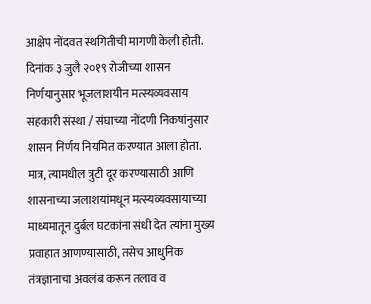आक्षेप नोंदवत स्थगितीची मागणी केली होती.
दिनांक ३ जुलै २०१९ रोजीच्या शासन निर्णयानुसार भूजलाशयीन मत्स्यव्यवसाय सहकारी संस्था / संघाच्या नोंदणी निकषांनुसार शासन निर्णय नियमित करण्यात आला होता. मात्र, त्यामधील त्रुटी दूर करण्यासाठी आणि शासनाच्या जलाशयांमधून मत्स्यव्यवसायाच्या माध्यमातून दुर्बल घटकांना संधी देत त्यांना मुख्य प्रवाहात आणण्यासाठी, तसेच आधुनिक तंत्रज्ञानाचा अवलंब करून तलाव व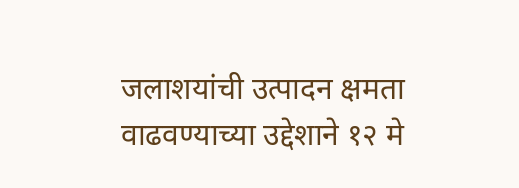जलाशयांची उत्पादन क्षमता वाढवण्याच्या उद्देशाने १२ मे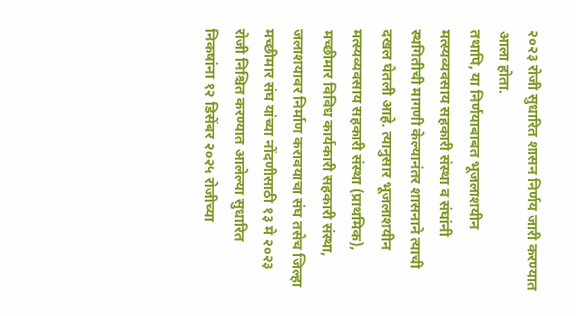२०२३ रोजी सुधारित शासन निर्णय जारी करण्यात आला होता.
तथापि, या निर्णयाबाबत भूजलाशयीन मत्स्यव्यवसाय सहकारी संस्था व संघांनी स्थगितीची मागणी केल्यानंतर शासनाने त्याची दखल घेतली आहे. त्यानुसार भूजलाशयीन मत्स्यव्यवसाय सहकारी संस्था (प्राथमिक), मच्छीमार विविध कार्यकारी सहकारी संस्था, जलाशयावर निर्माण करावयाचा संघ तसेच जिल्हा मच्छीमार संघ यांच्या नोंदणीसाठी १३ मे २०२३ रोजी निश्चित करण्यात आलेल्या सुधारित निकषांना १२ डिसेंबर २०२५ रोजीच्या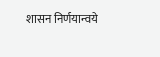शासन निर्णयान्वये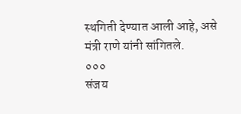स्थगिती देण्यात आली आहे, असे मंत्री राणे यांनी सांगितले.
०००
संजय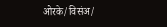ओरके/विसंअ/